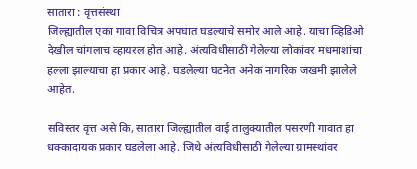सातारा : वृत्तसंस्था
जिल्ह्यातील एका गावा विचित्र अपघात घडल्याचे समोर आले आहे. याचा व्हिडिओ देखील चांगलाच व्हायरल होत आहे. अंत्यविधीसाठी गेलेल्या लोकांवर मधमाशांचा हल्ला झाल्याचा हा प्रकार आहे. घडलेल्या घटनेत अनेक नागरिक जखमी झालेले आहेत.

सविस्तर वृत्त असे कि, सातारा जिल्ह्यातील वाई तालुक्यातील पसरणी गावात हा धक्कादायक प्रकार घडलेला आहे. जिथे अंत्यविधीसाठी गेलेल्या ग्रामस्थांवर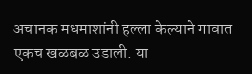अचानक मधमाशांनी हल्ला केल्याने गावात एकच खळबळ उडाली. या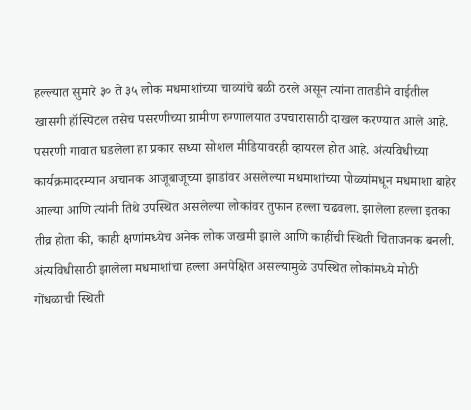हल्ल्यात सुमारे ३० ते ३५ लोक मधमाशांच्या चाव्यांचे बळी ठरले असून त्यांना तातडीने वाईतील खासगी हॉस्पिटल तसेच पसरणीच्या ग्रामीण रुग्णालयात उपचारासाठी दाखल करण्यात आले आहे.
पसरणी गावात घडलेला हा प्रकार सध्या सोशल मीडियावरही व्हायरल होत आहे. अंत्यविधीच्या कार्यक्रमादरम्यान अचानक आजूबाजूच्या झाडांवर असलेल्या मधमाशांच्या पोळ्यांमधून मधमाशा बाहेर आल्या आणि त्यांनी तिथे उपस्थित असलेल्या लोकांवर तुफान हल्ला चढवला. झालेला हल्ला इतका तीव्र होता की, काही क्षणांमध्येच अनेक लोक जखमी झाले आणि काहींची स्थिती चिंताजनक बनली.
अंत्यविधीसाठी झालेला मधमाशांचा हल्ला अनपेक्षित असल्यामुळे उपस्थित लोकांमध्ये मोठी गोंधळाची स्थिती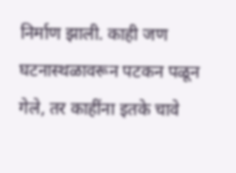निर्माण झाली. काही जण घटनास्थळावरून पटकन पळून गेले, तर काहींना इतके चावे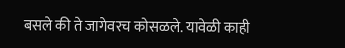बसले की ते जागेवरच कोसळले. यावेळी काही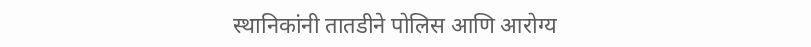स्थानिकांनी तातडीने पोलिस आणि आरोग्य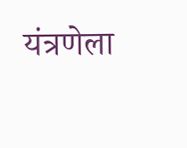यंत्रणेला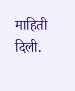माहिती दिली.